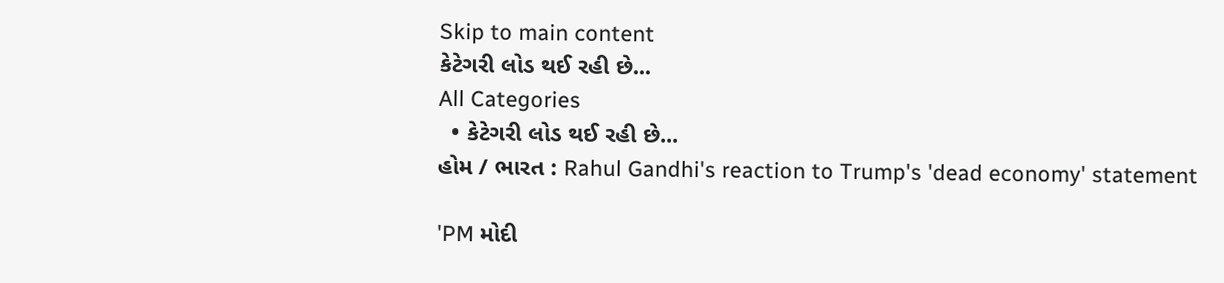Skip to main content
કેટેગરી લોડ થઈ રહી છે...
All Categories
  • કેટેગરી લોડ થઈ રહી છે...
હોમ / ભારત : Rahul Gandhi's reaction to Trump's 'dead economy' statement

'PM મોદી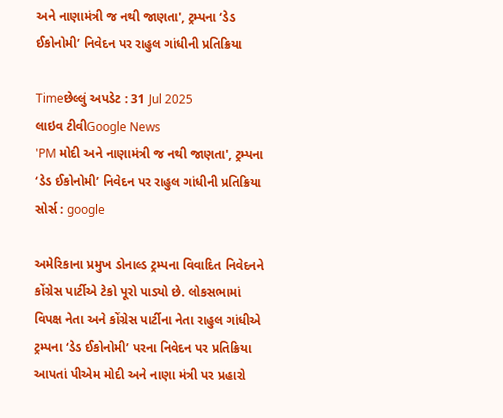અને નાણામંત્રી જ નથી જાણતા', ટ્રમ્પના ‘ડેડ ઈકોનોમી’ નિવેદન પર રાહુલ ગાંધીની પ્રતિક્રિયા

Timeછેલ્લું અપડેટ : 31 Jul 2025
લાઇવ ટીવીGoogle News
'PM મોદી અને નાણામંત્રી જ નથી જાણતા', ટ્રમ્પના ‘ડેડ ઈકોનોમી’ નિવેદન પર રાહુલ ગાંધીની પ્રતિક્રિયા
સોર્સ : google

અમેરિકાના પ્રમુખ ડોનાલ્ડ ટ્રમ્પના વિવાદિત નિવેદનને કોંગ્રેસ પાર્ટીએ ટેકો પૂરો પાડ્યો છે. લોકસભામાં વિપક્ષ નેતા અને કોંગ્રેસ પાર્ટીના નેતા રાહુલ ગાંધીએ ટ્રમ્પના ‘ડેડ ઈકોનોમી’ પરના નિવેદન પર પ્રતિક્રિયા આપતાં પીએમ મોદી અને નાણા મંત્રી પર પ્રહારો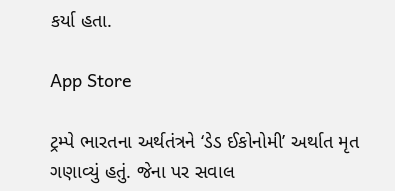કર્યા હતા.

App Store

ટ્રમ્પે ભારતના અર્થતંત્રને ‘ડેડ ઈકોનોમી’ અર્થાત મૃત ગણાવ્યું હતું. જેના પર સવાલ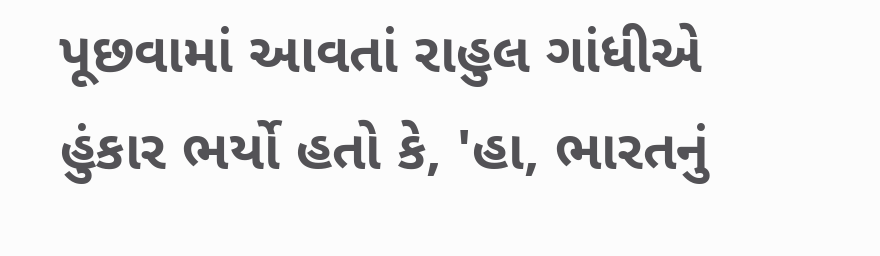પૂછવામાં આવતાં રાહુલ ગાંધીએ હુંકાર ભર્યો હતો કે, 'હા, ભારતનું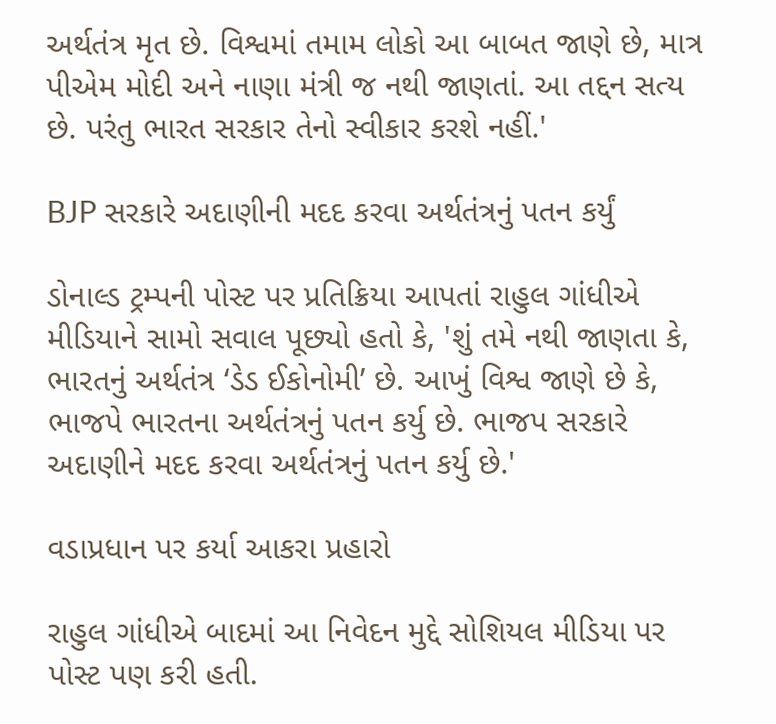અર્થતંત્ર મૃત છે. વિશ્વમાં તમામ લોકો આ બાબત જાણે છે, માત્ર પીએમ મોદી અને નાણા મંત્રી જ નથી જાણતાં. આ તદ્દન સત્ય છે. પરંતુ ભારત સરકાર તેનો સ્વીકાર કરશે નહીં.'

BJP સરકારે અદાણીની મદદ કરવા અર્થતંત્રનું પતન કર્યું

ડોનાલ્ડ ટ્રમ્પની પોસ્ટ પર પ્રતિક્રિયા આપતાં રાહુલ ગાંધીએ મીડિયાને સામો સવાલ પૂછ્યો હતો કે, 'શું તમે નથી જાણતા કે, ભારતનું અર્થતંત્ર ‘ડેડ ઈકોનોમી’ છે. આખું વિશ્વ જાણે છે કે, ભાજપે ભારતના અર્થતંત્રનું પતન કર્યુ છે. ભાજપ સરકારે અદાણીને મદદ કરવા અર્થતંત્રનું પતન કર્યુ છે.'

વડાપ્રધાન પર કર્યા આકરા પ્રહારો

રાહુલ ગાંધીએ બાદમાં આ નિવેદન મુદ્દે સોશિયલ મીડિયા પર પોસ્ટ પણ કરી હતી.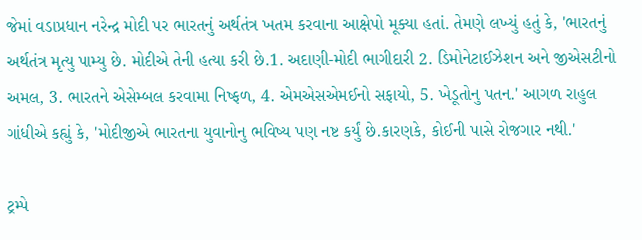જેમાં વડાપ્રધાન નરેન્દ્ર મોદી પર ભારતનું અર્થતંત્ર ખતમ કરવાના આક્ષેપો મૂક્યા હતાં. તેમણે લખ્યું હતું કે, 'ભારતનું અર્થતંત્ર મૃત્યુ પામ્યુ છે. મોદીએ તેની હત્યા કરી છે.1. અદાણી-મોદી ભાગીદારી 2. ડિમોનેટાઈઝેશન અને જીએસટીનો અમલ, 3. ભારતને એસેમ્બલ કરવામા નિષ્ફળ, 4. એમએસએમઈનો સફાયો, 5. ખેડૂતોનુ પતન.' આગળ રાહુલ ગાંધીએ કહ્યું કે, 'મોદીજીએ ભારતના યુવાનોનુ ભવિષ્ય પણ નષ્ટ કર્યું છે.કારણકે, કોઈની પાસે રોજગાર નથી.'

ટ્રમ્પે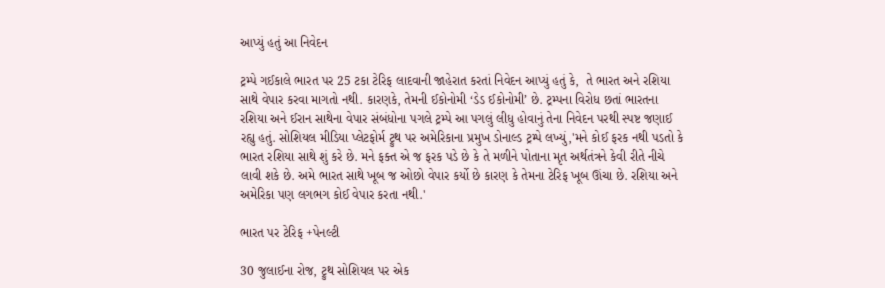આપ્યું હતું આ નિવેદન

ટ્રમ્પે ગઈકાલે ભારત પર 25 ટકા ટેરિફ લાદવાની જાહેરાત કરતાં નિવેદન આપ્યું હતું કે,  તે ભારત અને રશિયા સાથે વેપાર કરવા માગતો નથી. કારણકે, તેમની ઈકોનોમી ‘ડેડ ઈકોનોમી’ છે. ટ્રમ્પના વિરોધ છતાં ભારતના રશિયા અને ઈરાન સાથેના વેપાર સંબંધોના પગલે ટ્રમ્પે આ પગલું લીધુ હોવાનું તેના નિવેદન પરથી સ્પષ્ટ જણાઈ રહ્યુ હતું. સોશિયલ મીડિયા પ્લેટફોર્મ ટ્રુથ પર અમેરિકાના પ્રમુખ ડોનાલ્ડ ટ્રમ્પે લખ્યું,'મને કોઈ ફરક નથી પડતો કે ભારત રશિયા સાથે શું કરે છે. મને ફક્ત એ જ ફરક પડે છે કે તે મળીને પોતાના મૃત અર્થતંત્રને કેવી રીતે નીચે લાવી શકે છે. અમે ભારત સાથે ખૂબ જ ઓછો વેપાર કર્યો છે કારણ કે તેમના ટેરિફ ખૂબ ઊંચા છે. રશિયા અને અમેરિકા પણ લગભગ કોઈ વેપાર કરતા નથી.'

ભારત પર ટેરિફ +પેનલ્ટી

30 જુલાઈના રોજ, ટ્રુથ સોશિયલ પર એક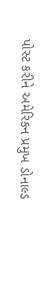પોસ્ટ કરીને અમેરિકન પ્રમુખ ડોનાલ્ડ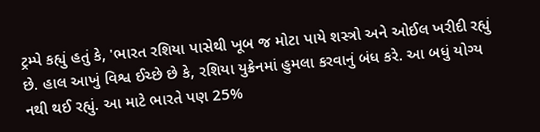ટ્રમ્પે કહ્યું હતું કે, 'ભારત રશિયા પાસેથી ખૂબ જ મોટા પાયે શસ્ત્રો અને ઓઈલ ખરીદી રહ્યું છે. હાલ આખું વિશ્વ ઈચ્છે છે કે, રશિયા યુક્રેનમાં હુમલા કરવાનું બંધ કરે. આ બધું યોગ્ય નથી થઈ રહ્યું. આ માટે ભારતે પણ 25%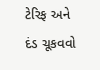ટેરિફ અને દંડ ચૂકવવો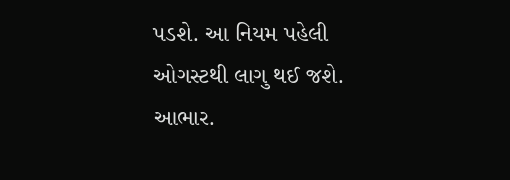પડશે. આ નિયમ પહેલી ઓગસ્ટથી લાગુ થઈ જશે. આભાર.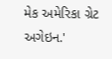મેક અમેરિકા ગ્રેટ અગેઇન.'